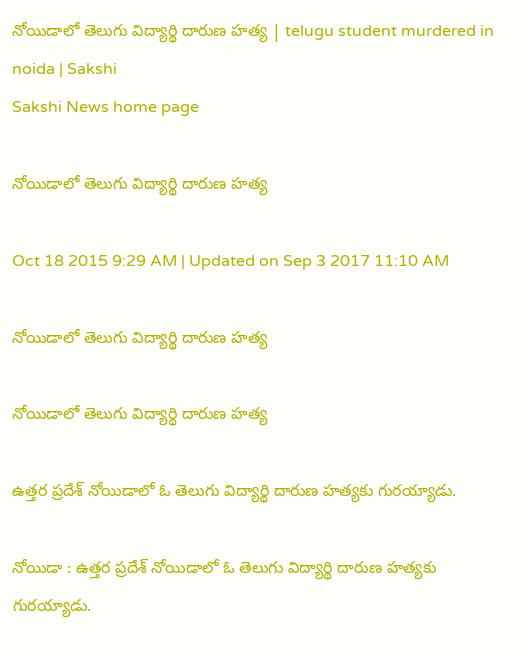నోయిడాలో తెలుగు విద్యార్థి దారుణ హత్య | telugu student murdered in noida | Sakshi
Sakshi News home page

నోయిడాలో తెలుగు విద్యార్థి దారుణ హత్య

Oct 18 2015 9:29 AM | Updated on Sep 3 2017 11:10 AM

నోయిడాలో తెలుగు విద్యార్థి దారుణ హత్య

నోయిడాలో తెలుగు విద్యార్థి దారుణ హత్య

ఉత్తర ప్రదేశ్ నోయిడాలో ఓ తెలుగు విద్యార్థి దారుణ హత్యకు గురయ్యాడు.

నోయిడా : ఉత్తర ప్రదేశ్ నోయిడాలో ఓ తెలుగు విద్యార్థి దారుణ హత్యకు గురయ్యాడు.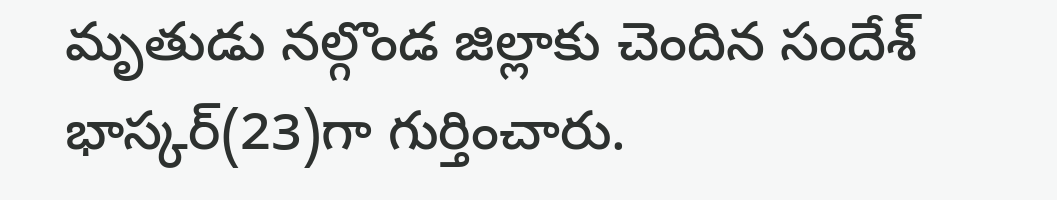మృతుడు నల్గొండ జిల్లాకు చెందిన సందేశ్ భాస్కర్(23)గా గుర్తించారు.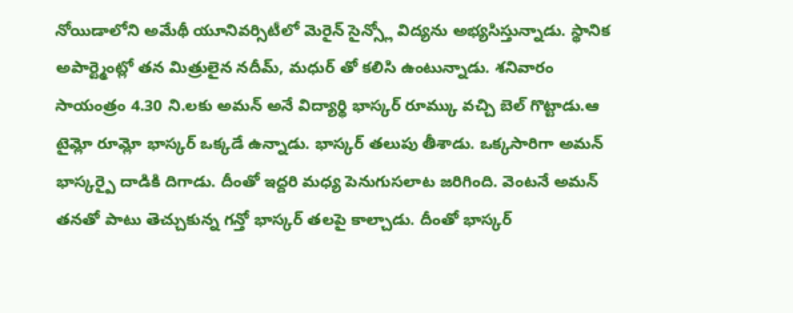నోయిడాలోని అమేథీ యూనివర్సిటీలో మెరైన్ సైన్స్లో విద్యను అభ్యసిస్తున్నాడు. స్థానిక అపార్ట్మెంట్లో తన మిత్రులైన నదీమ్, మధుర్ తో కలిసి ఉంటున్నాడు. శనివారం సాయంత్రం 4.30 ని.లకు అమన్ అనే విద్యార్థి భాస్కర్ రూమ్కు వచ్చి బెల్ గొట్టాడు.ఆ టైమ్లో రూమ్లో భాస్కర్ ఒక్కడే ఉన్నాడు. భాస్కర్ తలుపు తీశాడు. ఒక్కసారిగా అమన్ భాస్కర్పై దాడికి దిగాడు. దీంతో ఇద్దరి మధ్య పెనుగుసలాట జరిగింది. వెంటనే అమన్ తనతో పాటు తెచ్చుకున్న గన్తో భాస్కర్ తలపై కాల్చాడు. దీంతో భాస్కర్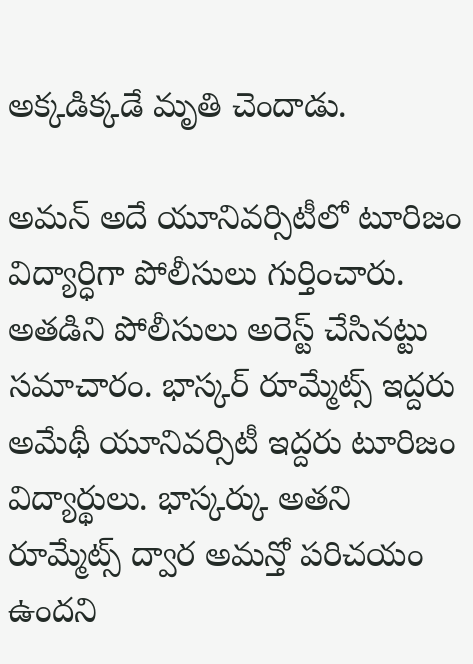అక్కడిక్కడే మృతి చెందాడు.

అమన్ అదే యూనివర్సిటీలో టూరిజం విద్యార్ధిగా పోలీసులు గుర్తించారు. అతడిని పోలీసులు అరెస్ట్ చేసినట్టు సమాచారం. భాస్కర్ రూమ్మేట్స్ ఇద్దరు అమేథీ యూనివర్సిటీ ఇద్దరు టూరిజం విద్యార్థులు. భాస్కర్కు అతని రూమ్మేట్స్ ద్వార అమన్తో పరిచయం ఉందని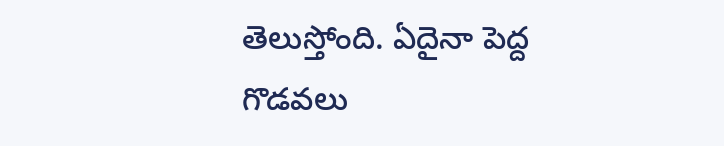తెలుస్తోంది. ఏదైనా పెద్ద గొడవలు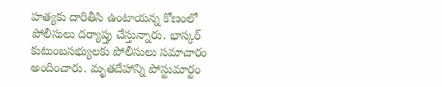హత్యకు దారితీసి ఉంటాయన్న కోణంలో పోలీసులు దర్యాప్తు చేస్తున్నారు. భాస్కర్ కుటుంబసభ్యులకు పోలీసులు సమాచారం అందించారు. మృతదేహాన్ని పోస్టుమార్టం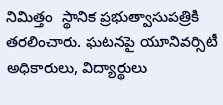నిమిత్తం  స్థానిక ప్రభుత్వాసుపత్రికి తరలించారు. ఘటనపై యూనివర్సిటీ అధికారులు, విద్యార్థులు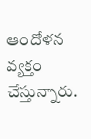ఆందోళన వ్యక్తం చేస్తున్నారు.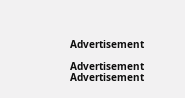Advertisement

Advertisement
Advertisement